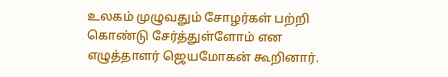உலகம் முழுவதும் சோழர்கள் பற்றி கொண்டு சேர்த்துள்ளோம் என எழுத்தாளர் ஜெயமோகன் கூறினார்.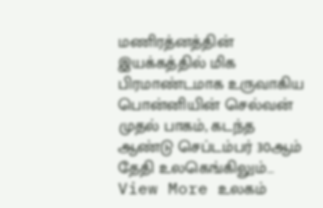மணிரத்னத்தின் இயக்கத்தில் மிக பிரமாண்டமாக உருவாகிய பொன்னியின் செல்வன் முதல் பாகம், கடந்த ஆண்டு செப்டம்பர் 30ஆம் தேதி உலகெங்கிலும்…
View More உலகம்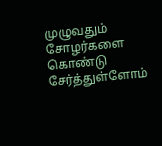முழுவதும் சோழர்களை கொண்டு சேர்த்துள்ளோம்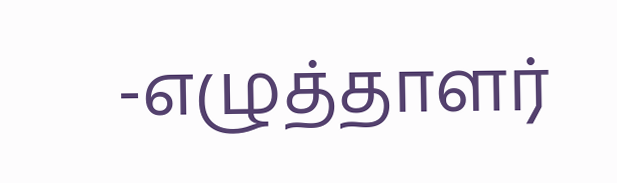-எழுத்தாளர்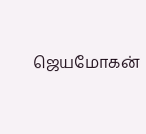ஜெயமோகன்